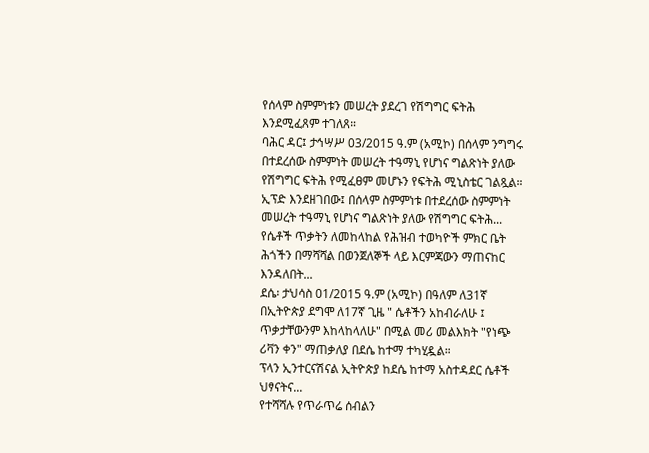የሰላም ስምምነቱን መሠረት ያደረገ የሽግግር ፍትሕ እንደሚፈጸም ተገለጸ።
ባሕር ዳር፤ ታኅሣሥ 03/2015 ዓ.ም (አሚኮ) በሰላም ንግግሩ በተደረሰው ስምምነት መሠረት ተዓማኒ የሆነና ግልጽነት ያለው የሽግግር ፍትሕ የሚፈፀም መሆኑን የፍትሕ ሚኒስቴር ገልጿል።
ኢፕድ እንደዘገበው፤ በሰላም ስምምነቱ በተደረሰው ስምምነት መሠረት ተዓማኒ የሆነና ግልጽነት ያለው የሽግግር ፍትሕ...
የሴቶች ጥቃትን ለመከላከል የሕዝብ ተወካዮች ምክር ቤት ሕጎችን በማሻሻል በወንጀለኞች ላይ እርምጃውን ማጠናከር እንዳለበት...
ደሴ፡ ታህሳስ 01/2015 ዓ.ም (አሚኮ) በዓለም ለ31ኛ በኢትዮጵያ ደግሞ ለ17ኛ ጊዜ " ሴቶችን አከብራለሁ ፤ ጥቃታቸውንም እከላከላለሁ" በሚል መሪ መልእክት "የነጭ ሪቫን ቀን" ማጠቃለያ በደሴ ከተማ ተካሂዷል።
ፕላን ኢንተርናሽናል ኢትዮጵያ ከደሴ ከተማ አስተዳደር ሴቶች ህፃናትና...
የተሻሻሉ የጥራጥሬ ሰብልን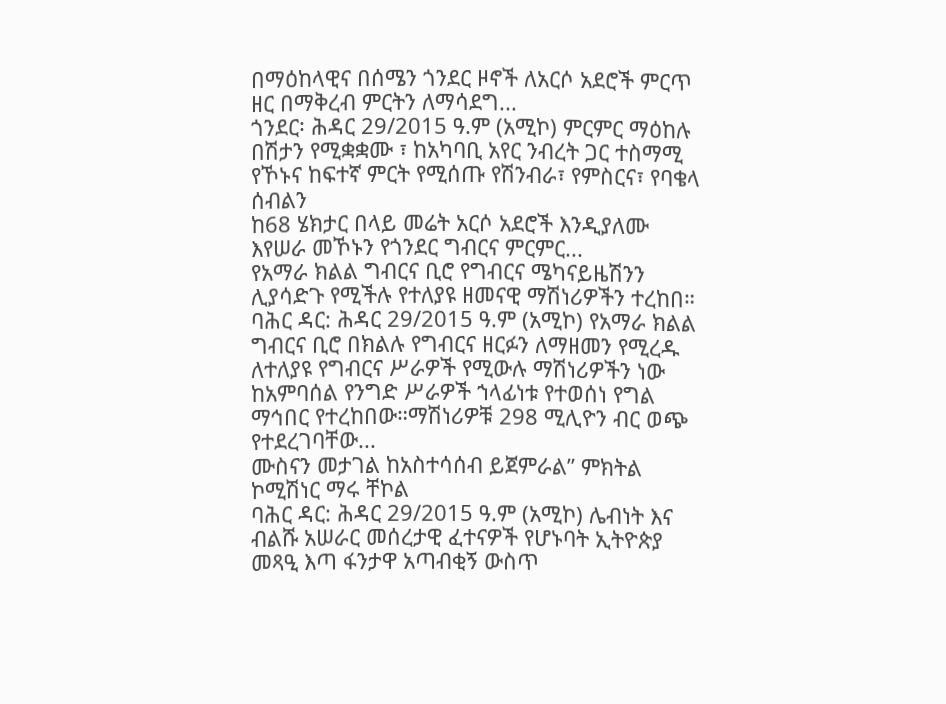በማዕከላዊና በሰሜን ጎንደር ዞኖች ለአርሶ አደሮች ምርጥ ዘር በማቅረብ ምርትን ለማሳደግ...
ጎንደር፡ ሕዳር 29/2015 ዓ.ም (አሚኮ) ምርምር ማዕከሉ በሽታን የሚቋቋሙ ፣ ከአካባቢ አየር ንብረት ጋር ተስማሚ የኾኑና ከፍተኛ ምርት የሚሰጡ የሽንብራ፣ የምስርና፣ የባቄላ ሰብልን
ከ68 ሄክታር በላይ መሬት አርሶ አደሮች እንዲያለሙ እየሠራ መኾኑን የጎንደር ግብርና ምርምር...
የአማራ ክልል ግብርና ቢሮ የግብርና ሜካናይዜሽንን ሊያሳድጉ የሚችሉ የተለያዩ ዘመናዊ ማሽነሪዎችን ተረከበ።
ባሕር ዳር: ሕዳር 29/2015 ዓ.ም (አሚኮ) የአማራ ክልል ግብርና ቢሮ በክልሉ የግብርና ዘርፉን ለማዘመን የሚረዱ ለተለያዩ የግብርና ሥራዎች የሚውሉ ማሽነሪዎችን ነው ከአምባሰል የንግድ ሥራዎች ኀላፊነቱ የተወሰነ የግል ማኅበር የተረከበው።ማሽነሪዎቹ 298 ሚሊዮን ብር ወጭ የተደረገባቸው...
ሙስናን መታገል ከአስተሳሰብ ይጀምራል” ምክትል ኮሚሽነር ማሩ ቸኮል
ባሕር ዳር: ሕዳር 29/2015 ዓ.ም (አሚኮ) ሌብነት እና ብልሹ አሠራር መሰረታዊ ፈተናዎች የሆኑባት ኢትዮጵያ መጻዒ እጣ ፋንታዋ አጣብቂኝ ውስጥ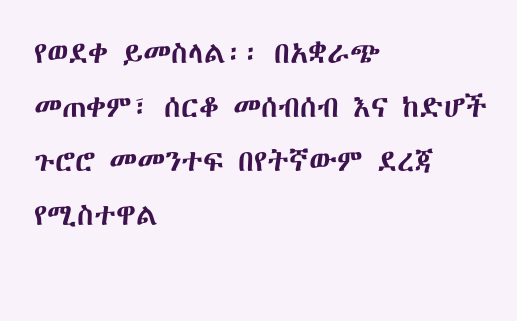የወደቀ ይመስላል፡፡ በአቋራጭ መጠቀም፣ ሰርቆ መሰብሰብ እና ከድሆች ጉሮሮ መመንተፍ በየትኛውም ደረጃ የሚስተዋል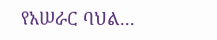የአሠራር ባህል...